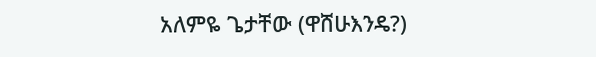አለምዬ ጌታቸው (ዋሸሁእንዴ?)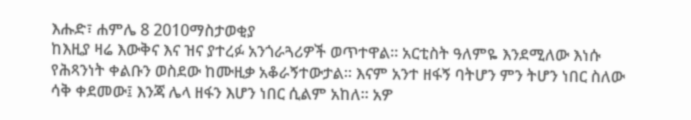እሑድ፣ ሐምሌ 8 2010ማስታወቂያ
ከእዚያ ዛሬ እውቅና እና ዝና ያተረፉ አንጎራጓሪዎች ወጥተዋል። አርቲስት ዓለምዬ እንደሚለው እነሱ የሕጻንነት ቀልቡን ወስደው ከሙዚቃ አቆራኝተውታል። እናም አንተ ዘፋኝ ባትሆን ምን ትሆን ነበር ስለው ሳቅ ቀደመው፤ እንጃ ሌላ ዘፋን እሆን ነበር ሲልም አከለ። አዎ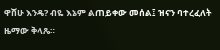ዋሸሁ እንዴ? ብዬ እኔም ልጠይቀው መሰል፤ ዝናን ባተረፈለት ዜማው ቅላጼ።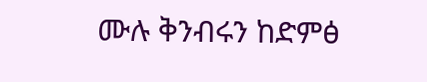ሙሉ ቅንብሩን ከድምፅ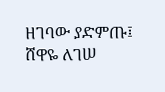ዘገባው ያድምጡ፤
ሸዋዬ ለገሠ